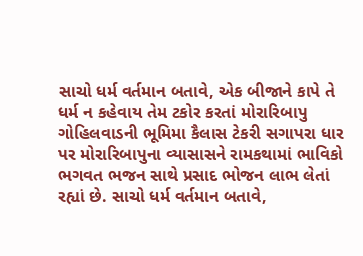સાચો ધર્મ વર્તમાન બતાવે, એક બીજાને કાપે તે ધર્મ ન કહેવાય તેમ ટકોર કરતાં મોરારિબાપુ
ગોહિલવાડની ભૂમિમા કૈલાસ ટેકરી સગાપરા ધાર પર મોરારિબાપુના વ્યાસાસને રામકથામાં ભાવિકો ભગવત ભજન સાથે પ્રસાદ ભોજન લાભ લેતાં રહ્યાં છે. સાચો ધર્મ વર્તમાન બતાવે,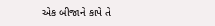એક બીજાને કાપે તે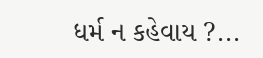ધર્મ ન કહેવાય ?...